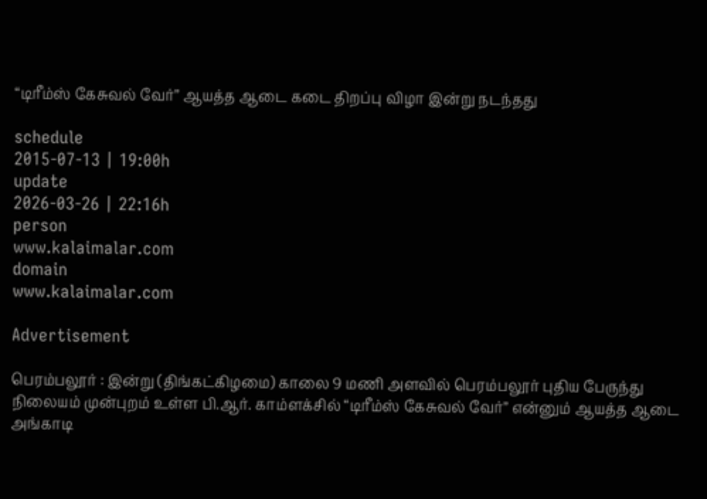“டிரீம்ஸ் கேசுவல் வேர்” ஆயத்த ஆடை கடை திறப்பு விழா இன்று நடந்தது

schedule
2015-07-13 | 19:00h
update
2026-03-26 | 22:16h
person
www.kalaimalar.com
domain
www.kalaimalar.com

Advertisement

பெரம்பலூர் : இன்று (திங்கட்கிழமை) காலை 9 மணி அளவில் பெரம்பலூர் புதிய பேருந்து நிலையம் முன்புறம் உள்ள பி.ஆர். காம்ளக்சில் “டிரீம்ஸ் கேசுவல் வேர்” என்னும் ஆயத்த ஆடை அங்காடி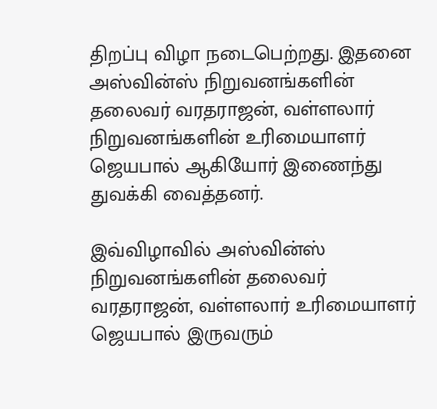திறப்பு விழா நடைபெற்றது. இதனை அஸ்வின்ஸ் நிறுவனங்களின் தலைவர் வரதராஜன், வள்ளலார் நிறுவனங்களின் உரிமையாளர் ஜெயபால் ஆகியோர் இணைந்து துவக்கி வைத்தனர்.

இவ்விழாவில் அஸ்வின்ஸ் நிறுவனங்களின் தலைவர் வரதராஜன், வள்ளலார் உரிமையாளர் ஜெயபால் இருவரும்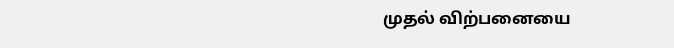முதல் விற்பனையை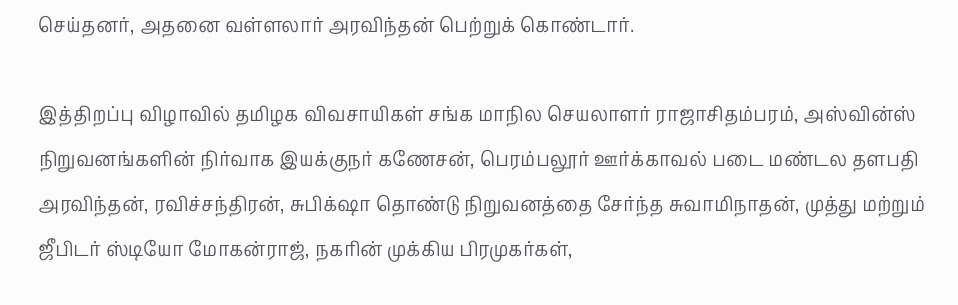செய்தனர், அதனை வள்ளலார் அரவிந்தன் பெற்றுக் கொண்டார்.

இத்திறப்பு விழாவில் தமிழக விவசாயிகள் சங்க மாநில செயலாளர் ராஜாசிதம்பரம், அஸ்வின்ஸ் நிறுவனங்களின் நிர்வாக இயக்குநர் கணேசன், பெரம்பலூர் ஊர்க்காவல் படை மண்டல தளபதி அரவிந்தன், ரவிச்சந்திரன், சுபிக்‌ஷா தொண்டு நிறுவனத்தை சேர்ந்த சுவாமிநாதன், முத்து மற்றும் ஜீபிடர் ஸ்டியோ மோகன்ராஜ், நகரின் முக்கிய பிரமுகர்கள்,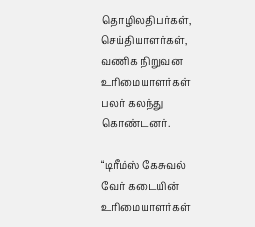தொழிலதிபர்கள், செய்தியாளர்கள், வணிக நிறுவன உரிமையாளர்கள் பலர் கலந்து கொண்டனர்.

“டிரீம்ஸ் கேசுவல் வேர் கடையின் உரிமையாளர்கள்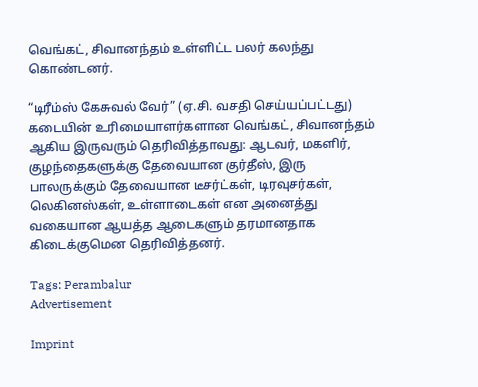வெங்கட், சிவானந்தம் உள்ளிட்ட பலர் கலந்து கொண்டனர்.

“டிரீம்ஸ் கேசுவல் வேர்” (ஏ.சி. வசதி செய்யப்பட்டது) கடையின் உரிமையாளர்களான வெங்கட், சிவானந்தம் ஆகிய இருவரும் தெரிவித்தாவது: ஆடவர், மகளிர், குழந்தைகளுக்கு தேவையான குர்தீஸ், இரு பாலருக்கும் தேவையான டீசர்ட்கள், டிரவுசர்கள், லெகினஸ்கள், உள்ளாடைகள் என அனைத்து வகையான ஆயத்த ஆடைகளும் தரமானதாக கிடைக்குமென தெரிவித்தனர்.

Tags: Perambalur
Advertisement

Imprint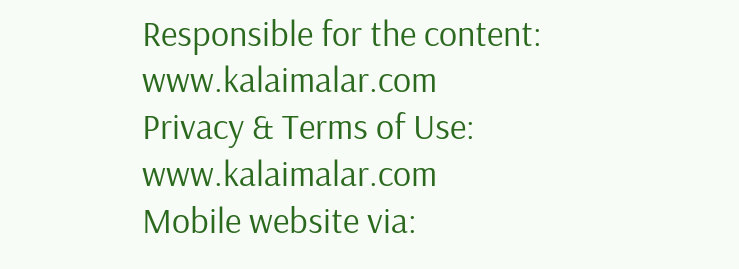Responsible for the content:
www.kalaimalar.com
Privacy & Terms of Use:
www.kalaimalar.com
Mobile website via: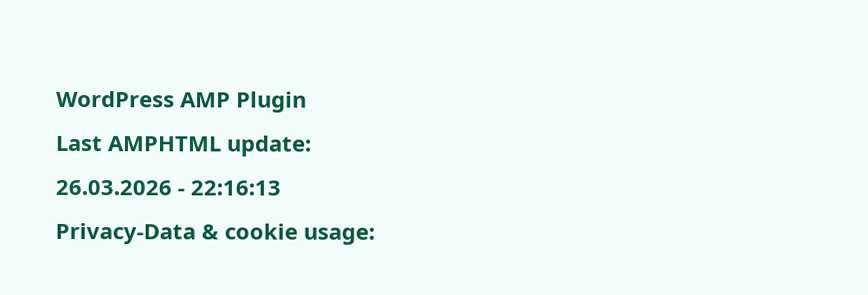WordPress AMP Plugin
Last AMPHTML update:
26.03.2026 - 22:16:13
Privacy-Data & cookie usage: